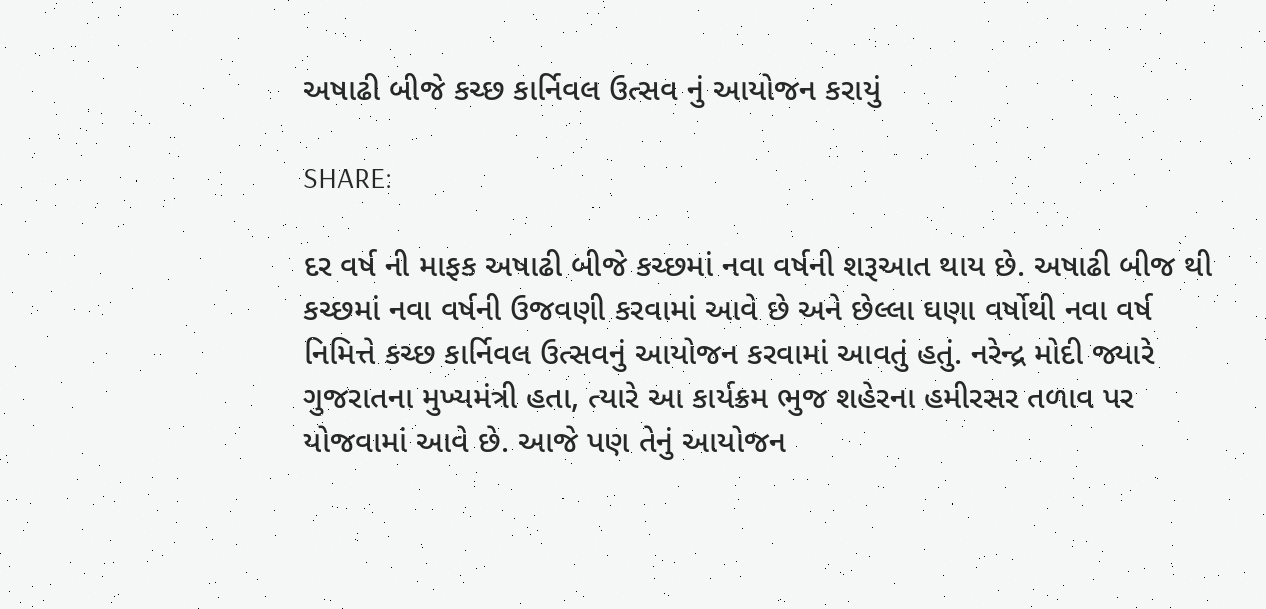અષાઢી બીજે કચ્છ કાર્નિવલ ઉત્સવ નું આયોજન કરાયું

SHARE:

દર વર્ષ ની માફક અષાઢી બીજે કચ્છમાં નવા વર્ષની શરૂઆત થાય છે. અષાઢી બીજ થી કચ્છમાં નવા વર્ષની ઉજવણી કરવામાં આવે છે અને છેલ્લા ઘણા વર્ષોથી નવા વર્ષ નિમિત્તે કચ્છ કાર્નિવલ ઉત્સવનું આયોજન કરવામાં આવતું હતું. નરેન્દ્ર મોદી જ્યારે ગુજરાતના મુખ્યમંત્રી હતા, ત્યારે આ કાર્યક્રમ ભુજ શહેરના હમીરસર તળાવ પર યોજવામાં આવે છે. આજે પણ તેનું આયોજન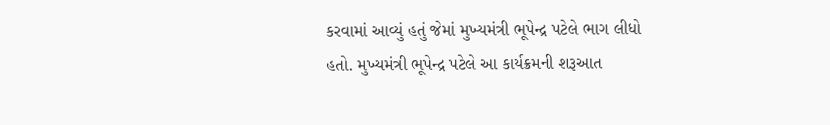કરવામાં આવ્યું હતું જેમાં મુખ્યમંત્રી ભૂપેન્દ્ર પટેલે ભાગ લીધો હતો. મુખ્યમંત્રી ભૂપેન્દ્ર પટેલે આ કાર્યક્રમની શરૂઆત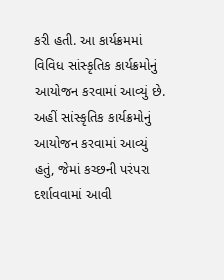કરી હતી. આ કાર્યક્રમમાં વિવિધ સાંસ્કૃતિક કાર્યક્રમોનું આયોજન કરવામાં આવ્યું છે. અહીં સાંસ્કૃતિક કાર્યક્રમોનું આયોજન કરવામાં આવ્યું હતું, જેમાં કચ્છની પરંપરા દર્શાવવામાં આવી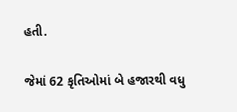હતી.

જેમાં 62 કૃતિઓમાં બે હજારથી વધુ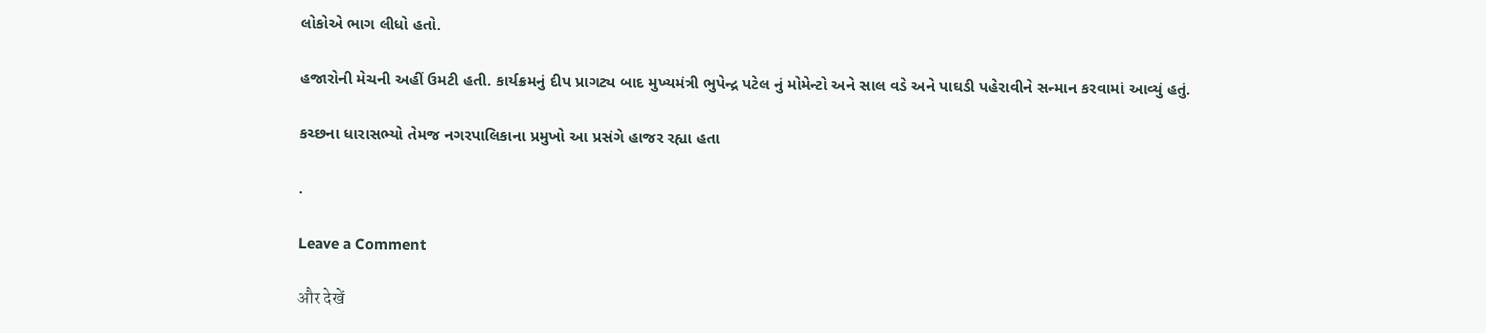લોકોએ ભાગ લીધો હતો.

હજારોની મેચની અહીં ઉમટી હતી. કાર્યક્રમનું દીપ પ્રાગટ્ય બાદ મુખ્યમંત્રી ભુપેન્દ્ર પટેલ નું મોમેન્ટો અને સાલ વડે અને પાઘડી પહેરાવીને સન્માન કરવામાં આવ્યું હતું.

કચ્છના ધારાસભ્યો તેમજ નગરપાલિકાના પ્રમુખો આ પ્રસંગે હાજર રહ્યા હતા

.

Leave a Comment

और देखें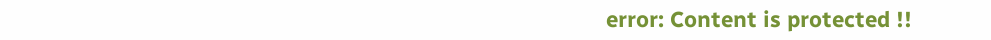error: Content is protected !!